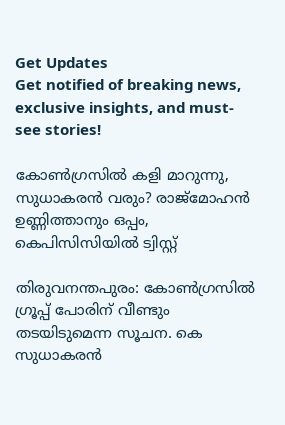Get Updates
Get notified of breaking news, exclusive insights, and must-see stories!

കോണ്‍ഗ്രസില്‍ കളി മാറുന്നു, സുധാകരന്‍ വരും? രാജ്‌മോഹന്‍ ഉണ്ണിത്താനും ഒപ്പം, കെപിസിസിയില്‍ ട്വിസ്റ്റ്

തിരുവനന്തപുരം: കോണ്‍ഗ്രസില്‍ ഗ്രൂപ്പ് പോരിന് വീണ്ടും തടയിടുമെന്ന സൂചന. കെ സുധാകരന്‍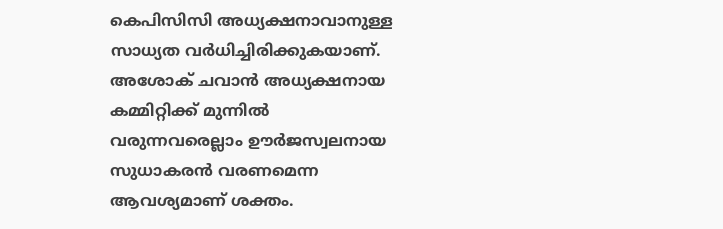കെപിസിസി അധ്യക്ഷനാവാനുള്ള സാധ്യത വര്‍ധിച്ചിരിക്കുകയാണ്. അശോക് ചവാന്‍ അധ്യക്ഷനായ കമ്മിറ്റിക്ക് മുന്നില്‍ വരുന്നവരെല്ലാം ഊര്‍ജസ്വലനായ സുധാകരന്‍ വരണമെന്ന ആവശ്യമാണ് ശക്തം.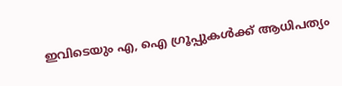ഇവിടെയും എ, ഐ ഗ്രൂപ്പുകള്‍ക്ക് ആധിപത്യം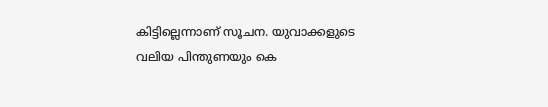കിട്ടില്ലെന്നാണ് സൂചന. യുവാക്കളുടെ വലിയ പിന്തുണയും കെ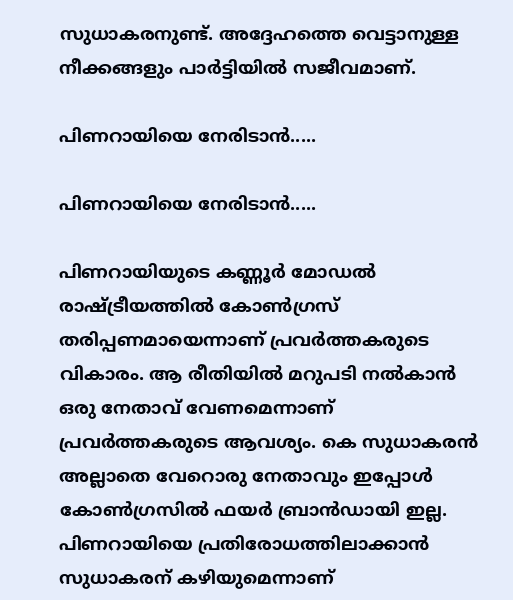സുധാകരനുണ്ട്. അദ്ദേഹത്തെ വെട്ടാനുള്ള നീക്കങ്ങളും പാര്‍ട്ടിയില്‍ സജീവമാണ്.

പിണറായിയെ നേരിടാന്‍.....

പിണറായിയെ നേരിടാന്‍.....

പിണറായിയുടെ കണ്ണൂര്‍ മോഡല്‍ രാഷ്ട്രീയത്തില്‍ കോണ്‍ഗ്രസ് തരിപ്പണമായെന്നാണ് പ്രവര്‍ത്തകരുടെ വികാരം. ആ രീതിയില്‍ മറുപടി നല്‍കാന്‍ ഒരു നേതാവ് വേണമെന്നാണ് പ്രവര്‍ത്തകരുടെ ആവശ്യം. കെ സുധാകരന്‍ അല്ലാതെ വേറൊരു നേതാവും ഇപ്പോള്‍ കോണ്‍ഗ്രസില്‍ ഫയര്‍ ബ്രാന്‍ഡായി ഇല്ല. പിണറായിയെ പ്രതിരോധത്തിലാക്കാന്‍ സുധാകരന് കഴിയുമെന്നാണ്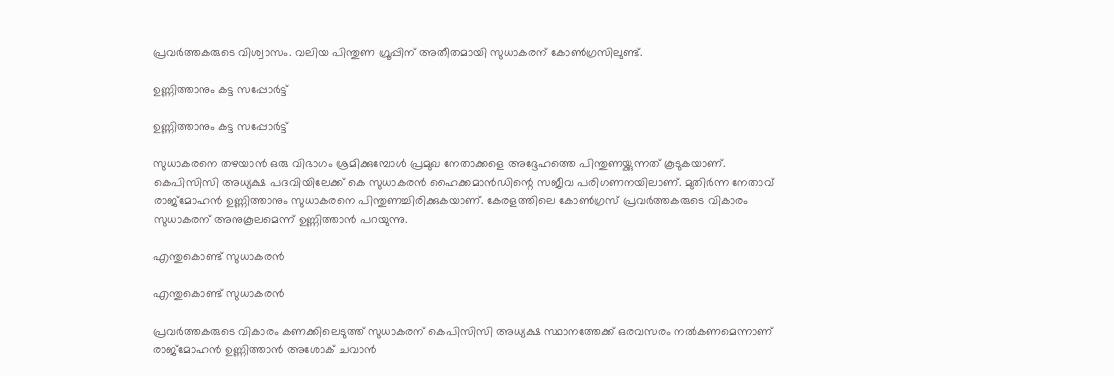പ്രവര്‍ത്തകരുടെ വിശ്വാസം. വലിയ പിന്തുണ ഗ്രൂപ്പിന് അതീതമായി സുധാകരന് കോണ്‍ഗ്രസിലുണ്ട്.

ഉണ്ണിത്താനും കട്ട സപ്പോര്‍ട്ട്

ഉണ്ണിത്താനും കട്ട സപ്പോര്‍ട്ട്

സുധാകരനെ തഴയാന്‍ ഒരു വിഭാഗം ശ്രമിക്കുമ്പോള്‍ പ്രമുഖ നേതാക്കളെ അദ്ദേഹത്തെ പിന്തുണയ്ക്കുന്നത് കൂടുകയാണ്. കെപിസിസി അധ്യക്ഷ പദവിയിലേക്ക് കെ സുധാകരന്‍ ഹൈക്കമാന്‍ഡിന്റെ സജീവ പരിഗണനയിലാണ്. മുതിര്‍ന്ന നേതാവ് രാജ്‌മോഹന്‍ ഉണ്ണിത്താനും സുധാകരനെ പിന്തുണച്ചിരിക്കുകയാണ്. കേരളത്തിലെ കോണ്‍ഗ്രസ് പ്രവര്‍ത്തകരുടെ വികാരം സുധാകരന് അനുകൂലമെന്ന് ഉണ്ണിത്താന്‍ പറയുന്നു.

എന്തുകൊണ്ട് സുധാകരന്‍

എന്തുകൊണ്ട് സുധാകരന്‍

പ്രവര്‍ത്തകരുടെ വികാരം കണക്കിലെടുത്ത് സുധാകരന് കെപിസിസി അധ്യക്ഷ സ്ഥാനത്തേക്ക് ഒരവസരം നല്‍കണമെന്നാണ് രാജ്‌മോഹന്‍ ഉണ്ണിത്താന്‍ അശോക് ചവാന്‍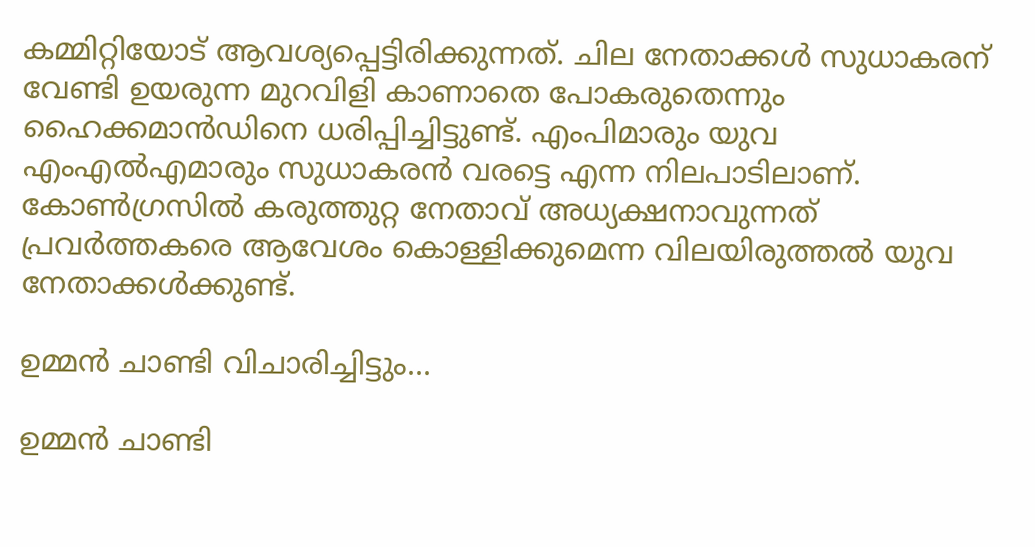കമ്മിറ്റിയോട് ആവശ്യപ്പെട്ടിരിക്കുന്നത്. ചില നേതാക്കള്‍ സുധാകരന് വേണ്ടി ഉയരുന്ന മുറവിളി കാണാതെ പോകരുതെന്നും ഹൈക്കമാന്‍ഡിനെ ധരിപ്പിച്ചിട്ടുണ്ട്. എംപിമാരും യുവ എംഎല്‍എമാരും സുധാകരന്‍ വരട്ടെ എന്ന നിലപാടിലാണ്. കോണ്‍ഗ്രസില്‍ കരുത്തുറ്റ നേതാവ് അധ്യക്ഷനാവുന്നത് പ്രവര്‍ത്തകരെ ആവേശം കൊള്ളിക്കുമെന്ന വിലയിരുത്തല്‍ യുവ നേതാക്കള്‍ക്കുണ്ട്.

ഉമ്മന്‍ ചാണ്ടി വിചാരിച്ചിട്ടും...

ഉമ്മന്‍ ചാണ്ടി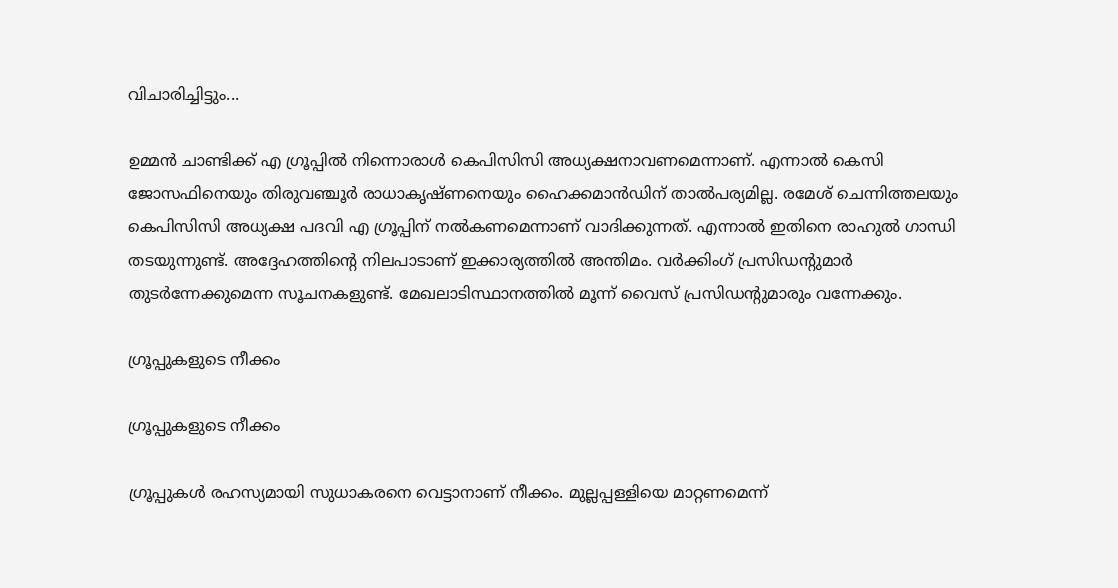വിചാരിച്ചിട്ടും...

ഉമ്മന്‍ ചാണ്ടിക്ക് എ ഗ്രൂപ്പില്‍ നിന്നൊരാള്‍ കെപിസിസി അധ്യക്ഷനാവണമെന്നാണ്. എന്നാല്‍ കെസി ജോസഫിനെയും തിരുവഞ്ചൂര്‍ രാധാകൃഷ്ണനെയും ഹൈക്കമാന്‍ഡിന് താല്‍പര്യമില്ല. രമേശ് ചെന്നിത്തലയും കെപിസിസി അധ്യക്ഷ പദവി എ ഗ്രൂപ്പിന് നല്‍കണമെന്നാണ് വാദിക്കുന്നത്. എന്നാല്‍ ഇതിനെ രാഹുല്‍ ഗാന്ധി തടയുന്നുണ്ട്. അദ്ദേഹത്തിന്റെ നിലപാടാണ് ഇക്കാര്യത്തില്‍ അന്തിമം. വര്‍ക്കിംഗ് പ്രസിഡന്റുമാര്‍ തുടര്‍ന്നേക്കുമെന്ന സൂചനകളുണ്ട്. മേഖലാടിസ്ഥാനത്തില്‍ മൂന്ന് വൈസ് പ്രസിഡന്റുമാരും വന്നേക്കും.

ഗ്രൂപ്പുകളുടെ നീക്കം

ഗ്രൂപ്പുകളുടെ നീക്കം

ഗ്രൂപ്പുകള്‍ രഹസ്യമായി സുധാകരനെ വെട്ടാനാണ് നീക്കം. മുല്ലപ്പള്ളിയെ മാറ്റണമെന്ന്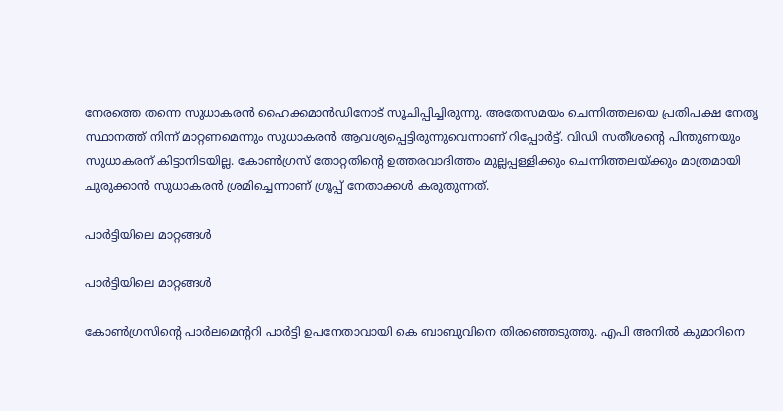നേരത്തെ തന്നെ സുധാകരന്‍ ഹൈക്കമാന്‍ഡിനോട് സൂചിപ്പിച്ചിരുന്നു. അതേസമയം ചെന്നിത്തലയെ പ്രതിപക്ഷ നേതൃ സ്ഥാനത്ത് നിന്ന് മാറ്റണമെന്നും സുധാകരന്‍ ആവശ്യപ്പെട്ടിരുന്നുവെന്നാണ് റിപ്പോര്‍ട്ട്. വിഡി സതീശന്റെ പിന്തുണയും സുധാകരന് കിട്ടാനിടയില്ല. കോണ്‍ഗ്രസ് തോറ്റതിന്റെ ഉത്തരവാദിത്തം മുല്ലപ്പള്ളിക്കും ചെന്നിത്തലയ്ക്കും മാത്രമായി ചുരുക്കാന്‍ സുധാകരന്‍ ശ്രമിച്ചെന്നാണ് ഗ്രൂപ്പ് നേതാക്കള്‍ കരുതുന്നത്.

പാര്‍ട്ടിയിലെ മാറ്റങ്ങള്‍

പാര്‍ട്ടിയിലെ മാറ്റങ്ങള്‍

കോണ്‍ഗ്രസിന്റെ പാര്‍ലമെന്ററി പാര്‍ട്ടി ഉപനേതാവായി കെ ബാബുവിനെ തിരഞ്ഞെടുത്തു. എപി അനില്‍ കുമാറിനെ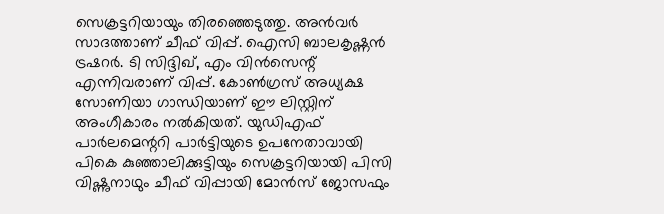സെക്രട്ടറിയായും തിരഞ്ഞെടുത്തു. അന്‍വര്‍ സാദത്താണ് ചീഫ് വിപ്പ്. ഐസി ബാലകൃഷ്ണന്‍ ട്രഷറര്‍. ടി സിദ്ദിഖ്, എം വിന്‍സെന്റ് എന്നിവരാണ് വിപ്പ്. കോണ്‍ഗ്രസ് അധ്യക്ഷ സോണിയാ ഗാന്ധിയാണ് ഈ ലിസ്റ്റിന് അംഗീകാരം നല്‍കിയത്. യുഡിഎഫ് പാര്‍ലമെന്ററി പാര്‍ട്ടിയുടെ ഉപനേതാവായി പികെ കുഞ്ഞാലിക്കുട്ടിയും സെക്രട്ടറിയായി പിസി വിഷ്ണുനാഥും ചീഫ് വിപ്പായി മോന്‍സ് ജോസഫും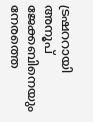ട്രഷററായി അനൂപ് ജേക്കബിനെയും നേരത്തെ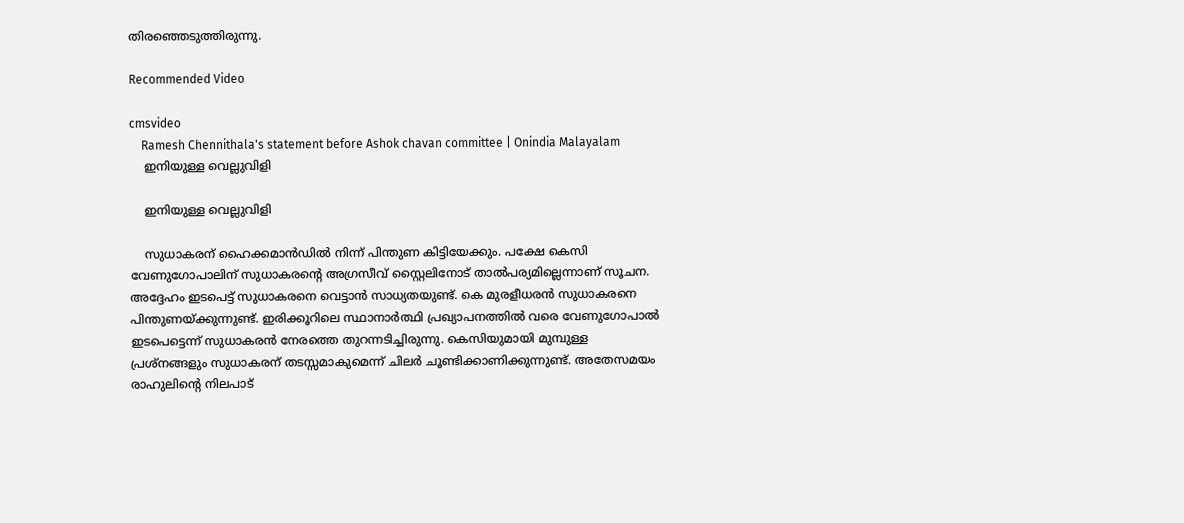തിരഞ്ഞെടുത്തിരുന്നു.

Recommended Video

cmsvideo
    Ramesh Chennithala's statement before Ashok chavan committee | Onindia Malayalam
    ഇനിയുള്ള വെല്ലുവിളി

    ഇനിയുള്ള വെല്ലുവിളി

    സുധാകരന് ഹൈക്കമാന്‍ഡില്‍ നിന്ന് പിന്തുണ കിട്ടിയേക്കും. പക്ഷേ കെസി വേണുഗോപാലിന് സുധാകരന്റെ അഗ്രസീവ് സ്റ്റൈലിനോട് താല്‍പര്യമില്ലെന്നാണ് സൂചന. അദ്ദേഹം ഇടപെട്ട് സുധാകരനെ വെട്ടാന്‍ സാധ്യതയുണ്ട്. കെ മുരളീധരന്‍ സുധാകരനെ പിന്തുണയ്ക്കുന്നുണ്ട്. ഇരിക്കൂറിലെ സ്ഥാനാര്‍ത്ഥി പ്രഖ്യാപനത്തില്‍ വരെ വേണുഗോപാല്‍ ഇടപെട്ടെന്ന് സുധാകരന്‍ നേരത്തെ തുറന്നടിച്ചിരുന്നു. കെസിയുമായി മുമ്പുള്ള പ്രശ്‌നങ്ങളും സുധാകരന് തടസ്സമാകുമെന്ന് ചിലര്‍ ചൂണ്ടിക്കാണിക്കുന്നുണ്ട്. അതേസമയം രാഹുലിന്റെ നിലപാട്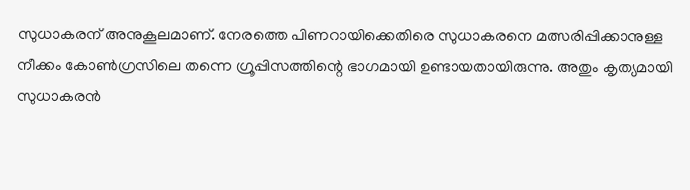സുധാകരന് അനുകൂലമാണ്. നേരത്തെ പിണറായിക്കെതിരെ സുധാകരനെ മത്സരിപ്പിക്കാനുള്ള നീക്കം കോണ്‍ഗ്രസിലെ തന്നെ ഗ്രൂപ്പിസത്തിന്റെ ഭാഗമായി ഉണ്ടായതായിരുന്നു. അതും കൃത്യമായി സുധാകരന്‍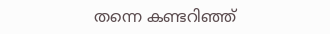തന്നെ കണ്ടറിഞ്ഞ്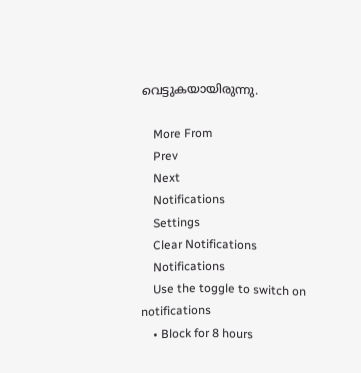വെട്ടുകയായിരുന്നു.

    More From
    Prev
    Next
    Notifications
    Settings
    Clear Notifications
    Notifications
    Use the toggle to switch on notifications
    • Block for 8 hours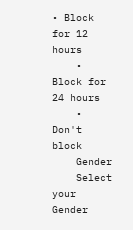• Block for 12 hours
    • Block for 24 hours
    • Don't block
    Gender
    Select your Gender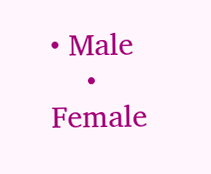• Male
    • Female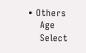• Others
    Age
    Select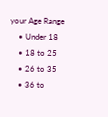your Age Range
    • Under 18
    • 18 to 25
    • 26 to 35
    • 36 to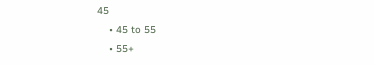45
    • 45 to 55
    • 55+